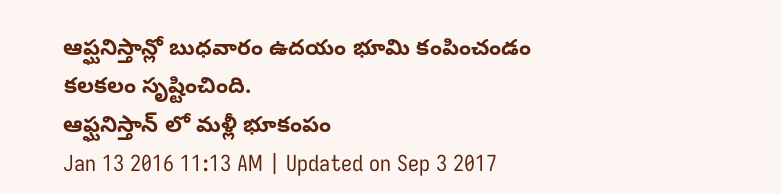ఆప్ఘనిస్తాన్లో బుధవారం ఉదయం భూమి కంపించండం కలకలం సృష్టించింది.
ఆఫ్ఘనిస్తాన్ లో మళ్లీ భూకంపం
Jan 13 2016 11:13 AM | Updated on Sep 3 2017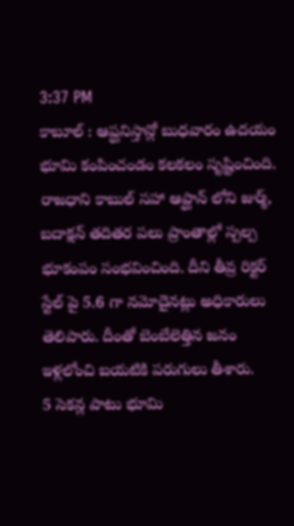3:37 PM
కాబూల్ : ఆప్ఘనిస్తాన్లో బుధవారం ఉదయం భూమి కంపించండం కలకలం సృష్టించింది. రాజధాని కాబుల్ సహా ఆప్ఘాన్ లోని జుర్మ్, బదాక్షన్ తదితర పలు ప్రాంతాల్లో స్పల్ప భూకంపం సంభవించింది. దీని తీవ్ర రిక్టర్ స్టేల్ పై 5.6 గా నమోదైనట్లు అధికారులు తెలిపారు. దీంతో బెంబేలెత్తిన జనం ఇళ్లలోంచి బయటికి పరుగులు తీశారు.
5 సెకన్ల పాటు భూమి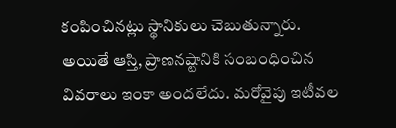కంపించినట్లు స్థానికులు చెబుతున్నారు. అయితే ఆస్తి, ప్రాణనష్టానికి సంబంధించిన వివరాలు ఇంకా అందలేదు. మరోవైపు ఇటీవల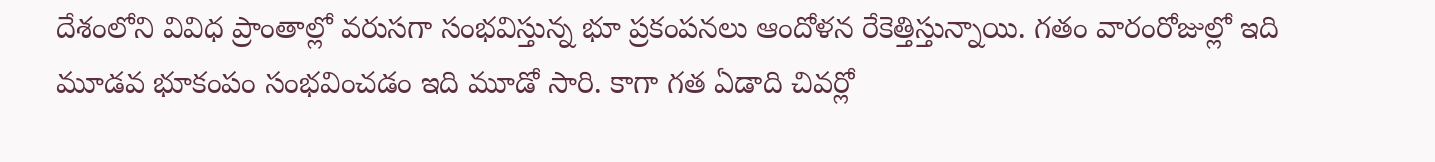దేశంలోని వివిధ ప్రాంతాల్లో వరుసగా సంభవిస్తున్న భూ ప్రకంపనలు ఆందోళన రేకెత్తిస్తున్నాయి. గతం వారంరోజుల్లో ఇది మూడవ భూకంపం సంభవించడం ఇది మూడో సారి. కాగా గత ఏడాది చివర్లో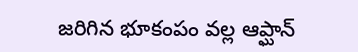జరిగిన భూకంపం వల్ల ఆప్ఘాన్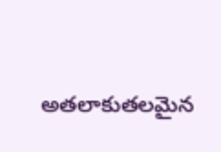అతలాకుతలమైన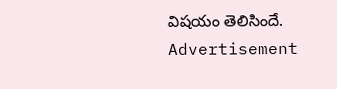విషయం తెలిసిందే.
Advertisement